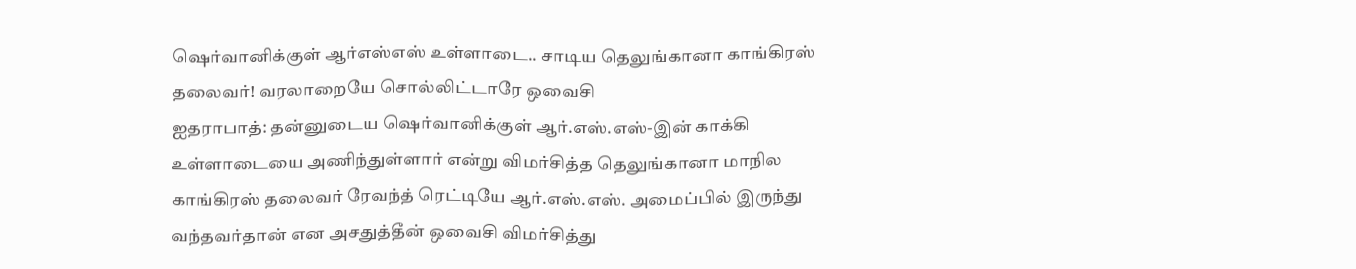ஷெர்வானிக்குள் ஆர்எஸ்எஸ் உள்ளாடை.. சாடிய தெலுங்கானா காங்கிரஸ் தலைவர்! வரலாறையே சொல்லிட்டாரே ஒவைசி
ஐதராபாத்: தன்னுடைய ஷெர்வானிக்குள் ஆர்.எஸ்.எஸ்-இன் காக்கி உள்ளாடையை அணிந்துள்ளார் என்று விமர்சித்த தெலுங்கானா மாநில காங்கிரஸ் தலைவர் ரேவந்த் ரெட்டியே ஆர்.எஸ்.எஸ். அமைப்பில் இருந்து வந்தவர்தான் என அசதுத்தீன் ஒவைசி விமர்சித்து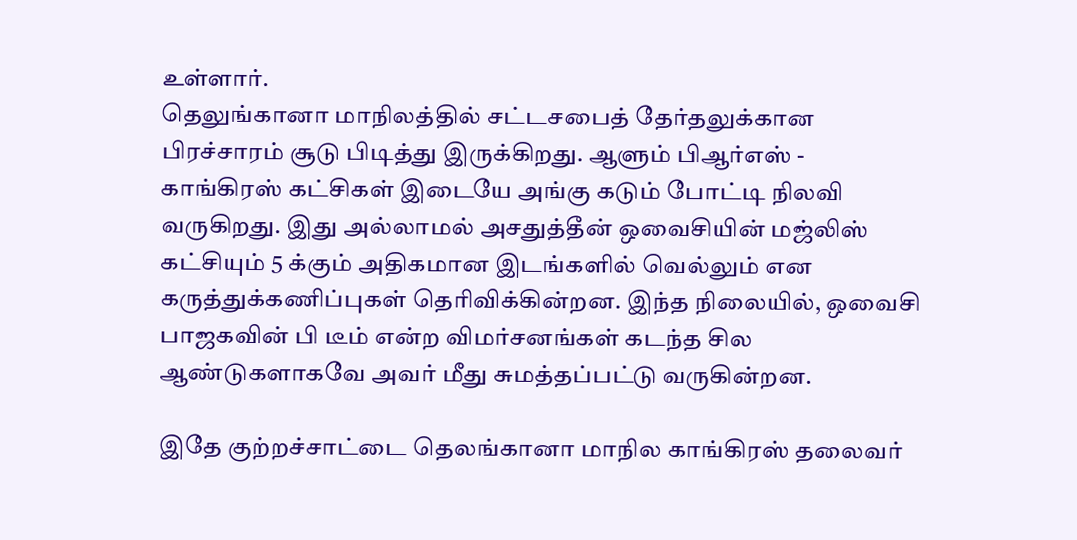உள்ளார்.
தெலுங்கானா மாநிலத்தில் சட்டசபைத் தேர்தலுக்கான பிரச்சாரம் சூடு பிடித்து இருக்கிறது. ஆளும் பிஆர்எஸ் - காங்கிரஸ் கட்சிகள் இடையே அங்கு கடும் போட்டி நிலவி வருகிறது. இது அல்லாமல் அசதுத்தீன் ஒவைசியின் மஜ்லிஸ் கட்சியும் 5 க்கும் அதிகமான இடங்களில் வெல்லும் என கருத்துக்கணிப்புகள் தெரிவிக்கின்றன. இந்த நிலையில், ஒவைசி பாஜகவின் பி டீம் என்ற விமர்சனங்கள் கடந்த சில ஆண்டுகளாகவே அவர் மீது சுமத்தப்பட்டு வருகின்றன.

இதே குற்றச்சாட்டை தெலங்கானா மாநில காங்கிரஸ் தலைவர்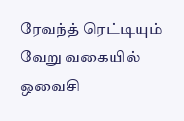ரேவந்த் ரெட்டியும் வேறு வகையில் ஒவைசி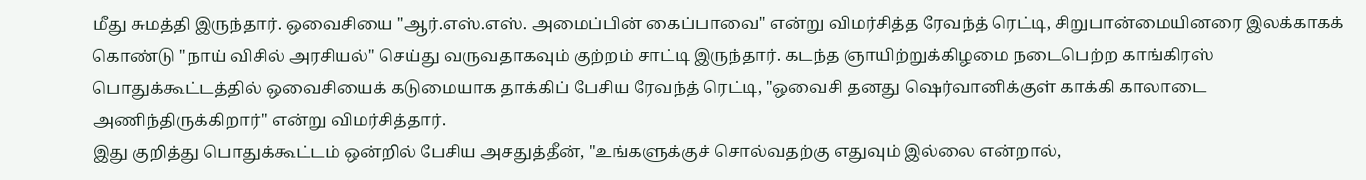மீது சுமத்தி இருந்தார். ஒவைசியை "ஆர்.எஸ்.எஸ். அமைப்பின் கைப்பாவை" என்று விமர்சித்த ரேவந்த் ரெட்டி, சிறுபான்மையினரை இலக்காகக் கொண்டு "நாய் விசில் அரசியல்" செய்து வருவதாகவும் குற்றம் சாட்டி இருந்தார். கடந்த ஞாயிற்றுக்கிழமை நடைபெற்ற காங்கிரஸ் பொதுக்கூட்டத்தில் ஒவைசியைக் கடுமையாக தாக்கிப் பேசிய ரேவந்த் ரெட்டி, "ஒவைசி தனது ஷெர்வானிக்குள் காக்கி காலாடை அணிந்திருக்கிறார்" என்று விமர்சித்தார்.
இது குறித்து பொதுக்கூட்டம் ஒன்றில் பேசிய அசதுத்தீன், "உங்களுக்குச் சொல்வதற்கு எதுவும் இல்லை என்றால்,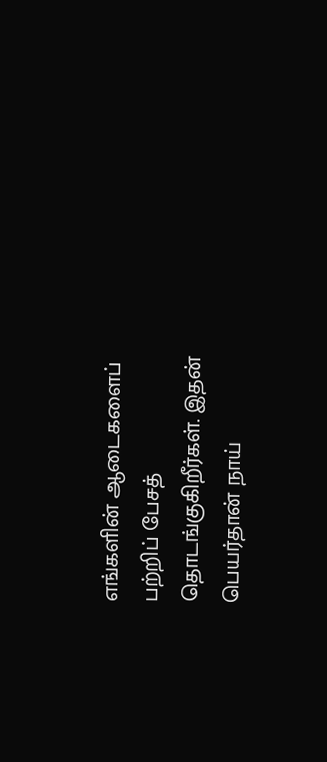எங்களின் ஆடைகளைப் பற்றிப் பேசத் தொடங்குகிறீர்கள். இதன் பெயர்தான் நாய்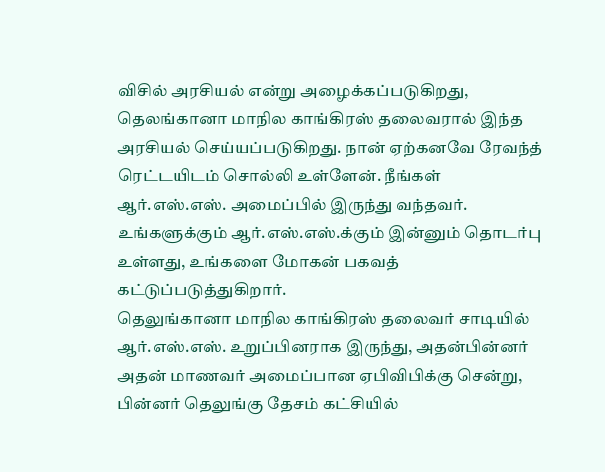விசில் அரசியல் என்று அழைக்கப்படுகிறது, தெலங்கானா மாநில காங்கிரஸ் தலைவரால் இந்த அரசியல் செய்யப்படுகிறது. நான் ஏற்கனவே ரேவந்த் ரெட்டயிடம் சொல்லி உள்ளேன். நீங்கள் ஆர்.எஸ்.எஸ். அமைப்பில் இருந்து வந்தவர். உங்களுக்கும் ஆர்.எஸ்.எஸ்.க்கும் இன்னும் தொடர்பு உள்ளது, உங்களை மோகன் பகவத் கட்டுப்படுத்துகிறார்.
தெலுங்கானா மாநில காங்கிரஸ் தலைவர் சாடியில் ஆர்.எஸ்.எஸ். உறுப்பினராக இருந்து, அதன்பின்னர் அதன் மாணவர் அமைப்பான ஏபிவிபிக்கு சென்று, பின்னர் தெலுங்கு தேசம் கட்சியில்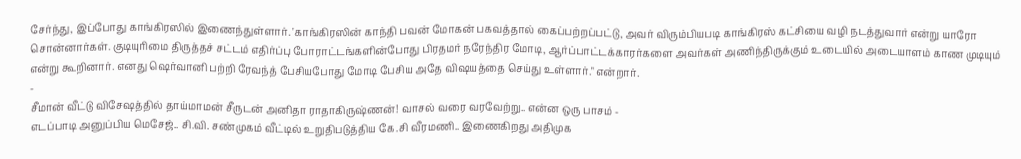சேர்ந்து, இப்போது காங்கிரஸில் இணைந்துள்ளார். 'காங்கிரஸின் காந்தி பவன் மோகன் பகவத்தால் கைப்பற்றப்பட்டு, அவர் விரும்பியபடி காங்கிரஸ் கட்சியை வழி நடத்துவார் என்று யாரோ சொன்னார்கள். குடியுரிமை திருத்தச் சட்டம் எதிர்ப்பு போராட்டங்களின்போது பிரதமர் நரேந்திர மோடி, ஆர்ப்பாட்டக்காரர்களை அவர்கள் அணிந்திருக்கும் உடையில் அடையாளம் காண முடியும் என்று கூறினார். எனது ஷெர்வானி பற்றி ரேவந்த் பேசியபோது மோடி பேசிய அதே விஷயத்தை செய்து உள்ளார்." என்றார்.
-
சீமான் வீட்டு விசேஷத்தில் தாய்மாமன் சீருடன் அனிதா ராதாகிருஷ்ணன்! வாசல் வரை வரவேற்று.. என்ன ஒரு பாசம் -
எடப்பாடி அனுப்பிய மெசேஜ்.. சி.வி. சண்முகம் வீட்டில் உறுதிபடுத்திய கே.சி வீரமணி.. இணைகிறது அதிமுக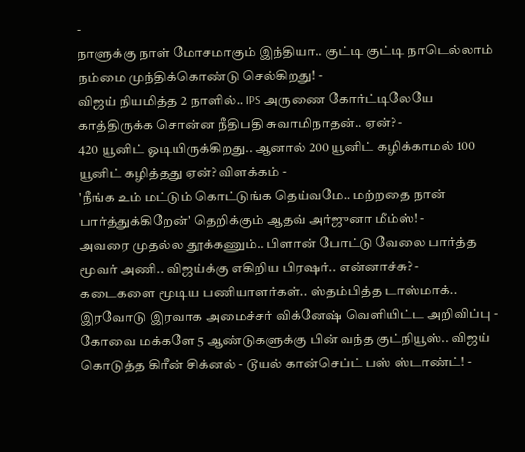-
நாளுக்கு நாள் மோசமாகும் இந்தியா.. குட்டி குட்டி நாடெல்லாம் நம்மை முந்திக்கொண்டு செல்கிறது! -
விஜய் நியமித்த 2 நாளில்.. IPS அருணை கோர்ட்டிலேயே காத்திருக்க சொன்ன நீதிபதி சுவாமிநாதன்.. ஏன்? -
420 யூனிட் ஓடியிருக்கிறது.. ஆனால் 200 யூனிட் கழிக்காமல் 100 யூனிட் கழித்தது ஏன்? விளக்கம் -
'நீங்க உம் மட்டும் கொட்டுங்க தெய்வமே.. மற்றதை நான் பார்த்துக்கிறேன்' தெறிக்கும் ஆதவ் அர்ஜுனா மீம்ஸ்! -
அவரை முதல்ல தூக்கணும்.. பிளான் போட்டு வேலை பார்த்த மூவர் அணி.. விஜய்க்கு எகிறிய பிரஷர்.. என்னாச்சு? -
கடைகளை மூடிய பணியாளர்கள்.. ஸ்தம்பித்த டாஸ்மாக்.. இரவோடு இரவாக அமைச்சர் விக்னேஷ் வெளியிட்ட அறிவிப்பு -
கோவை மக்களே 5 ஆண்டுகளுக்கு பின் வந்த குட்நியூஸ்.. விஜய் கொடுத்த கிரீன் சிக்னல் - டூயல் கான்செப்ட் பஸ் ஸ்டாண்ட்! -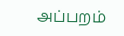அப்பறம்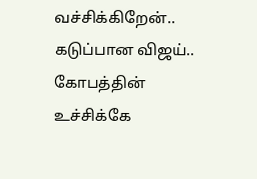வச்சிக்கிறேன்.. கடுப்பான விஜய்.. கோபத்தின் உச்சிக்கே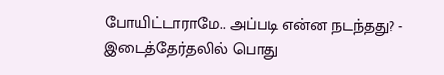போயிட்டாராமே.. அப்படி என்ன நடந்தது? -
இடைத்தேர்தலில் பொது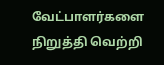வேட்பாளர்களை நிறுத்தி வெற்றி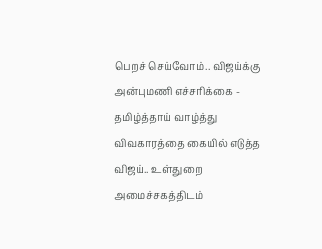பெறச் செய்வோம்.. விஜய்க்கு அன்புமணி எச்சரிக்கை -
தமிழ்த்தாய் வாழ்த்து விவகாரத்தை கையில் எடுத்த விஜய்.. உள்துறை அமைச்சகத்திடம்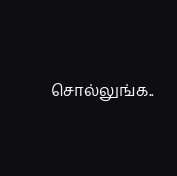சொல்லுங்க..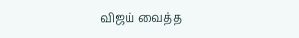விஜய் வைத்த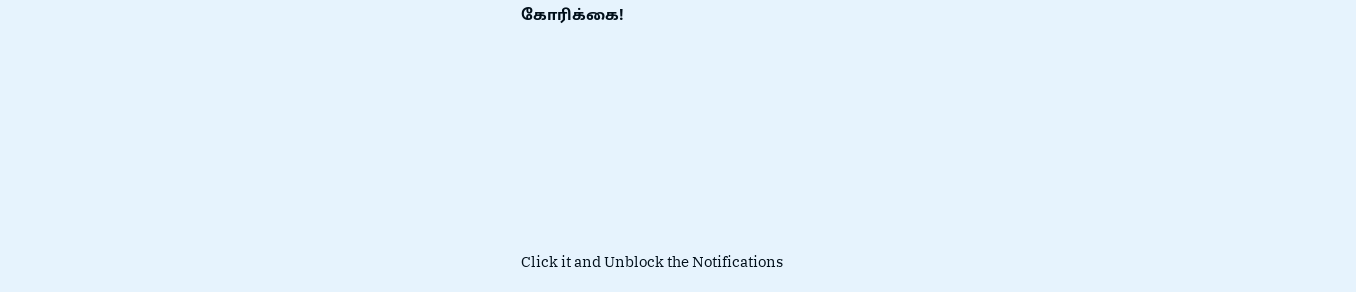கோரிக்கை!












Click it and Unblock the Notifications